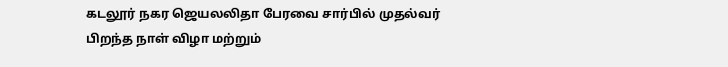கடலூர் நகர ஜெயலலிதா பேரவை சார்பில் முதல்வர் பிறந்த நாள் விழா மற்றும்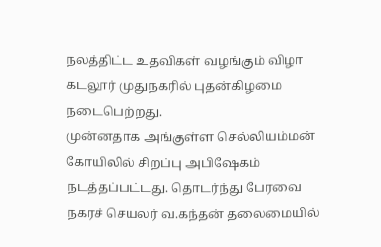நலத்திட்ட உதவிகள் வழங்கும் விழா கடலூர் முதுநகரில் புதன்கிழமை நடைபெற்றது.
முன்னதாக அங்குள்ள செல்லியம்மன் கோயிலில் சிறப்பு அபிஷேகம் நடத்தப்பட்டது. தொடர்ந்து பேரவை நகரச் செயலர் வ.கந்தன் தலைமையில்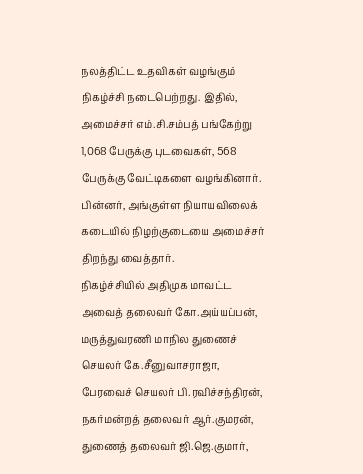நலத்திட்ட உதவிகள் வழங்கும் நிகழ்ச்சி நடைபெற்றது. இதில், அமைச்சர் எம்.சி.சம்பத் பங்கேற்று 1,068 பேருக்கு புடவைகள், 568 பேருக்கு வேட்டிகளை வழங்கினார். பின்னர், அங்குள்ள நியாயவிலைக் கடையில் நிழற்குடையை அமைச்சர் திறந்து வைத்தார்.
நிகழ்ச்சியில் அதிமுக மாவட்ட அவைத் தலைவர் கோ.அய்யப்பன், மருத்துவரணி மாநில துணைச் செயலர் கே.சீனுவாசராஜா, பேரவைச் செயலர் பி.ரவிச்சந்திரன், நகர்மன்றத் தலைவர் ஆர்.குமரன், துணைத் தலைவர் ஜி.ஜெ.குமார்,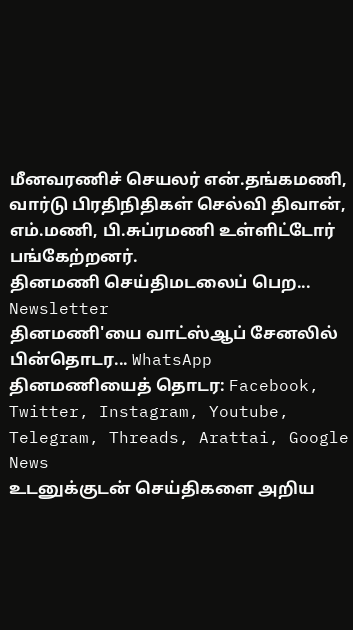மீனவரணிச் செயலர் என்.தங்கமணி, வார்டு பிரதிநிதிகள் செல்வி திவான், எம்.மணி, பி.சுப்ரமணி உள்ளிட்டோர் பங்கேற்றனர்.
தினமணி செய்திமடலைப் பெற... Newsletter
தினமணி'யை வாட்ஸ்ஆப் சேனலில் பின்தொடர... WhatsApp
தினமணியைத் தொடர: Facebook, Twitter, Instagram, Youtube, Telegram, Threads, Arattai, Google News
உடனுக்குடன் செய்திகளை அறிய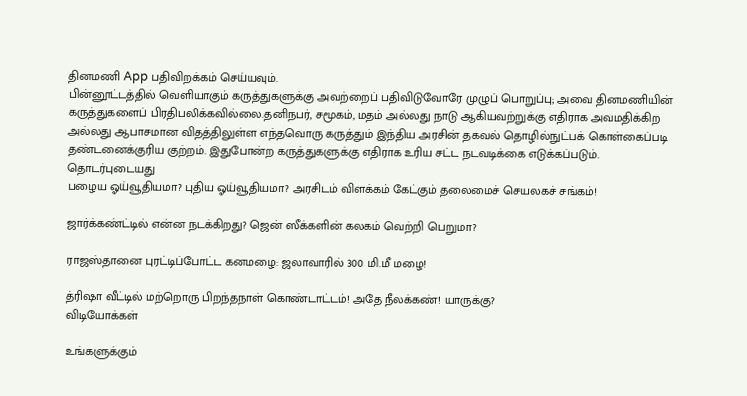தினமணி App பதிவிறக்கம் செய்யவும்.
பின்னூட்டத்தில் வெளியாகும் கருத்துகளுக்கு அவற்றைப் பதிவிடுவோரே முழுப் பொறுப்பு; அவை தினமணியின் கருத்துகளைப் பிரதிபலிக்கவில்லை.தனிநபர், சமூகம், மதம் அல்லது நாடு ஆகியவற்றுக்கு எதிராக அவமதிக்கிற அல்லது ஆபாசமான விதத்திலுள்ள எந்தவொரு கருத்தும் இந்திய அரசின் தகவல் தொழில்நுட்பக் கொள்கைப்படி தண்டனைக்குரிய குற்றம். இதுபோன்ற கருத்துகளுக்கு எதிராக உரிய சட்ட நடவடிக்கை எடுக்கப்படும்.
தொடர்புடையது
பழைய ஓய்வூதியமா? புதிய ஓய்வூதியமா? அரசிடம் விளக்கம் கேட்கும் தலைமைச் செயலகச் சங்கம்!

ஜார்க்கண்ட்டில் என்ன நடக்கிறது? ஜென் ஸீக்களின் கலகம் வெற்றி பெறுமா?

ராஜஸ்தானை புரட்டிப்போட்ட கனமழை: ஜலாவாரில் 300 மி.மீ மழை!

த்ரிஷா வீட்டில் மற்றொரு பிறந்தநாள் கொண்டாட்டம்! அதே நீலக்கண்! யாருக்கு?
விடியோக்கள்

உங்களுக்கும்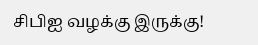சிபிஐ வழக்கு இருக்கு!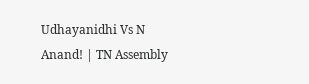Udhayanidhi Vs N Anand! | TN Assembly